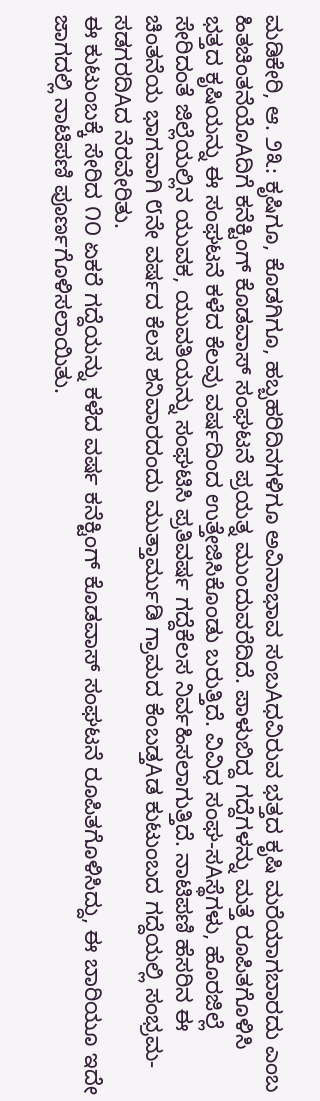ಮಡಿಕೇರಿ, ಆ. ೨೩: ಕೃಷಿಗೂ, ಕೊಡಗಿಗೂ, ಹಬ್ಬಹರಿದಿನಗಳಿಗೂ ಅವಿನಾಭಾವ ಸಂಬAಧವಿರುವ ಭತ್ತದ ಕೃಷಿ ಮರೆಯಾಗಬಾರದು ಎಂಬ ಹಿತಚಿಂತನೆಯೊAದಿಗೆ ಕನೆಕ್ಟಿಂಗ್ ಕೊಡವಾಸ್ ಸಂಘಟನೆ ಪ್ರಯತ್ನ ಮುಂದುವರೆದಿದೆ. ಪಾಳುಬಿದ್ದ ಗದ್ದೆಗಳನ್ನು ಮತ್ತೆ ರೂಪಿತಗೊಳಿಸಿ ಭತ್ತದ ಕೃಷಿಯನ್ನು ಈ ಸಂಘಟನೆ ಕಳೆದ ಕೆಲವು ವರ್ಷದಿಂದ ಉತ್ತೇಜಿಸಿಕೊಂಡು ಬರುತ್ತಿದೆ. ವಿವಿಧ ಸಂಘ-ಸAಸ್ಥೆಗಳು, ಹೊರಜಿಲ್ಲೆ ಸೇರಿದಂತೆ ಜಿಲ್ಲೆಯಲ್ಲಿನ ಯುವಕ, ಯುವತಿಯನ್ನು ಸಂಘಟಿಸಿ ಪ್ರತಿವರ್ಷ ಗದ್ದೆಕೆಲಸ ನಿರ್ವಹಿಸಲಾಗುತ್ತಿದೆ. ನಾಟಿಪಣಿ ಹೆಸರಿನ ಈ ಚಿಂತನೆಯ ಭಾಗವಾಗಿ ೮ನೇ ವರ್ಷದ ಕೆಲಸ ಶನಿವಾರದಂದು ಮುತ್ತಾರ್ಮುಡಿ ಗ್ರಾಮದ ಕೆಂಬಡ್ತAಡ ಕುಟುಂಬದ ಗದ್ದೆಯಲ್ಲಿ ಸಂಭ್ರಮ-ಸಡಗರದಿAದ ನೆರವೇರಿತು.
ಈ ಕುಟುಂಬಕ್ಕೆ ಸೇರಿದ ೧೦ ಏಕರೆ ಗದ್ದೆಯನ್ನು ಕಳೆದ ವರ್ಷ ಕನೆಕ್ಟಿಂಗ್ ಕೊಡವಾಸ್ ಸಂಘಟನೆ ರೂಪಿತಗೊಳಿಸಿದ್ದು, ಈ ಬಾರಿಯೂ ಇದೇ ಜಾಗದಲ್ಲಿ ನಾಟಿಪಣಿ ಪೂರ್ಣಗೊಳಿಸಲಾಯಿತು.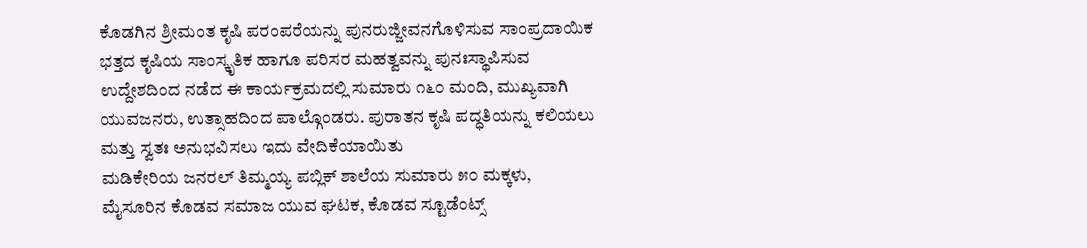ಕೊಡಗಿನ ಶ್ರೀಮಂತ ಕೃಷಿ ಪರಂಪರೆಯನ್ನು ಪುನರುಜ್ಜೀವನಗೊಳಿಸುವ ಸಾಂಪ್ರದಾಯಿಕ ಭತ್ತದ ಕೃಷಿಯ ಸಾಂಸ್ಕೃತಿಕ ಹಾಗೂ ಪರಿಸರ ಮಹತ್ವವನ್ನು ಪುನಃಸ್ಥಾಪಿಸುವ ಉದ್ದೇಶದಿಂದ ನಡೆದ ಈ ಕಾರ್ಯಕ್ರಮದಲ್ಲಿ ಸುಮಾರು ೧೬೦ ಮಂದಿ, ಮುಖ್ಯವಾಗಿ ಯುವಜನರು, ಉತ್ಸಾಹದಿಂದ ಪಾಲ್ಗೊಂಡರು. ಪುರಾತನ ಕೃಷಿ ಪದ್ಧತಿಯನ್ನು ಕಲಿಯಲು ಮತ್ತು ಸ್ವತಃ ಅನುಭವಿಸಲು ಇದು ವೇದಿಕೆಯಾಯಿತು
ಮಡಿಕೇರಿಯ ಜನರಲ್ ತಿಮ್ಮಯ್ಯ ಪಬ್ಲಿಕ್ ಶಾಲೆಯ ಸುಮಾರು ೫೦ ಮಕ್ಕಳು, ಮೈಸೂರಿನ ಕೊಡವ ಸಮಾಜ ಯುವ ಘಟಕ, ಕೊಡವ ಸ್ಟೂಡೆಂಟ್ಸ್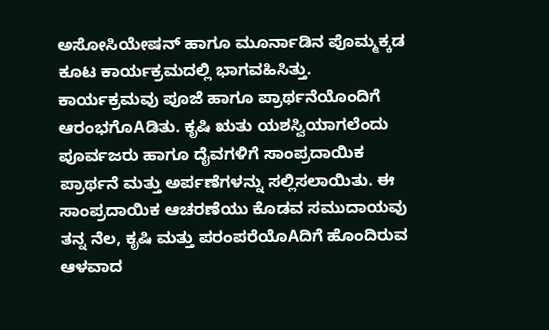ಅಸೋಸಿಯೇಷನ್ ಹಾಗೂ ಮೂರ್ನಾಡಿನ ಪೊಮ್ಮಕ್ಕಡ ಕೂಟ ಕಾರ್ಯಕ್ರಮದಲ್ಲಿ ಭಾಗವಹಿಸಿತ್ತು.
ಕಾರ್ಯಕ್ರಮವು ಪೂಜೆ ಹಾಗೂ ಪ್ರಾರ್ಥನೆಯೊಂದಿಗೆ ಆರಂಭಗೊAಡಿತು. ಕೃಷಿ ಋತು ಯಶಸ್ವಿಯಾಗಲೆಂದು ಪೂರ್ವಜರು ಹಾಗೂ ದೈವಗಳಿಗೆ ಸಾಂಪ್ರದಾಯಿಕ ಪ್ರಾರ್ಥನೆ ಮತ್ತು ಅರ್ಪಣೆಗಳನ್ನು ಸಲ್ಲಿಸಲಾಯಿತು. ಈ ಸಾಂಪ್ರದಾಯಿಕ ಆಚರಣೆಯು ಕೊಡವ ಸಮುದಾಯವು ತನ್ನ ನೆಲ, ಕೃಷಿ ಮತ್ತು ಪರಂಪರೆಯೊAದಿಗೆ ಹೊಂದಿರುವ ಆಳವಾದ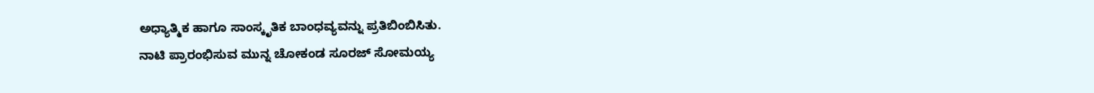ಅಧ್ಯಾತ್ಮಿಕ ಹಾಗೂ ಸಾಂಸ್ಕೃತಿಕ ಬಾಂಧವ್ಯವನ್ನು ಪ್ರತಿಬಿಂಬಿಸಿತು.
ನಾಟಿ ಪ್ರಾರಂಭಿಸುವ ಮುನ್ನ ಚೋಕಂಡ ಸೂರಜ್ ಸೋಮಯ್ಯ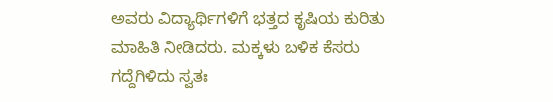ಅವರು ವಿದ್ಯಾರ್ಥಿಗಳಿಗೆ ಭತ್ತದ ಕೃಷಿಯ ಕುರಿತು ಮಾಹಿತಿ ನೀಡಿದರು. ಮಕ್ಕಳು ಬಳಿಕ ಕೆಸರು ಗದ್ದೆಗಿಳಿದು ಸ್ವತಃ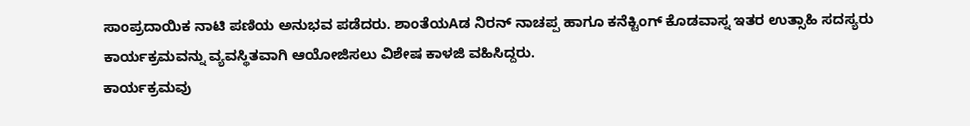ಸಾಂಪ್ರದಾಯಿಕ ನಾಟಿ ಪಣಿಯ ಅನುಭವ ಪಡೆದರು. ಶಾಂತೆಯAಡ ನಿರನ್ ನಾಚಪ್ಪ ಹಾಗೂ ಕನೆಕ್ಟಿಂಗ್ ಕೊಡವಾಸ್ನ ಇತರ ಉತ್ಸಾಹಿ ಸದಸ್ಯರು ಕಾರ್ಯಕ್ರಮವನ್ನು ವ್ಯವಸ್ಥಿತವಾಗಿ ಆಯೋಜಿಸಲು ವಿಶೇಷ ಕಾಳಜಿ ವಹಿಸಿದ್ದರು.
ಕಾರ್ಯಕ್ರಮವು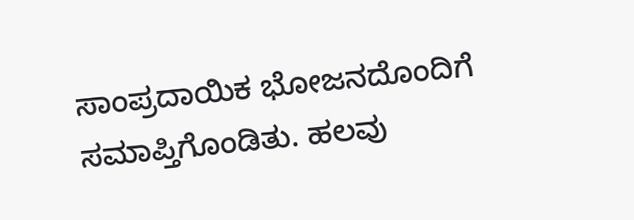ಸಾಂಪ್ರದಾಯಿಕ ಭೋಜನದೊಂದಿಗೆ ಸಮಾಪ್ತಿಗೊಂಡಿತು. ಹಲವು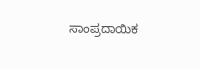ಸಾಂಪ್ರದಾಯಿಕ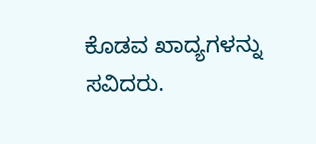ಕೊಡವ ಖಾದ್ಯಗಳನ್ನು ಸವಿದರು.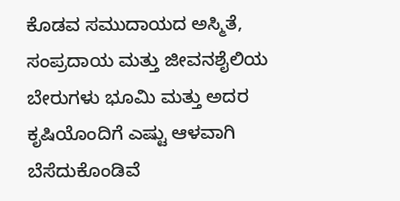ಕೊಡವ ಸಮುದಾಯದ ಅಸ್ಮಿತೆ, ಸಂಪ್ರದಾಯ ಮತ್ತು ಜೀವನಶೈಲಿಯ ಬೇರುಗಳು ಭೂಮಿ ಮತ್ತು ಅದರ ಕೃಷಿಯೊಂದಿಗೆ ಎಷ್ಟು ಆಳವಾಗಿ ಬೆಸೆದುಕೊಂಡಿವೆ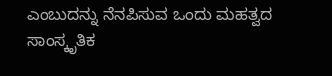ಎಂಬುದನ್ನು ನೆನಪಿಸುವ ಒಂದು ಮಹತ್ವದ ಸಾಂಸ್ಕೃತಿಕ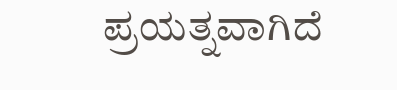ಪ್ರಯತ್ನವಾಗಿದೆ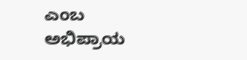ಎಂಬ ಅಭಿಪ್ರಾಯ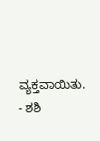ವ್ಯಕ್ತವಾಯಿತು. - ಶಶಿ